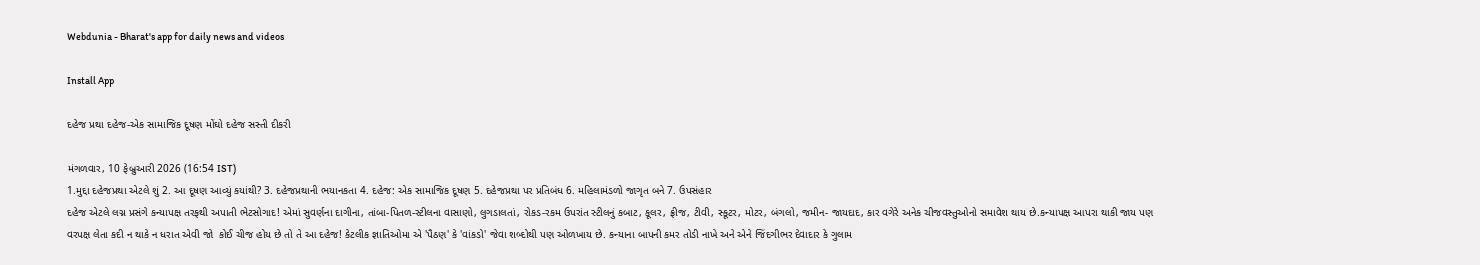Webdunia - Bharat's app for daily news and videos

Install App

દહેજ પ્રથા દહેજ-એક સામાજિક દૂષણ મોંઘો દહેજ સસ્તી દીકરી

મંગળવાર, 10 ફેબ્રુઆરી 2026 (16:54 IST)
1.મુદ્દા દહેજપ્રથા એટલે શું 2. આ દૂષણ આવ્યું કયાંથી? 3. દહેજપ્રથાની ભયાનકતા 4. દહેજ: એક સામાજિક દૂષણ 5. દહેજપ્રથા પર પ્રતિબંધ 6. મહિલામંડળો જાગૃત બને 7. ઉપસંહાર
દહેજ એટલે લગ્ન પ્રસંગે કન્યાપક્ષ તરફથી અપાતી ભેટસોગાદ! એમાં સુવર્ણના દાગીના, તાંબા-પિતળ-સ્ટીલના વાસાણો, લુગડાલતાં, રોકડ-રકમ ઉપરાંત સ્ટીલનું કબાટ, કૂલર, ફ્રીજ, ટીવી, સ્કૂટર, મોટર, બંગલો, જમીન- જાયદાદ, કાર વગેરે અનેક ચીજવસ્તુઓનો સમાવેશ થાય છે.કન્યાપક્ષ આપરા થાકી જાય પણ વરપક્ષ લેતા કદી ન થાકે ન ધરાત એવી જો  કોઈ ચીજ હોય છે તો તે આ દહેજ! કેટલીક જ્ઞાતિઓમા એ 'પૈઠણ' કે 'વાંકડો' જેવા શબ્દોથી પણ ઓળખાય છે. કન્યાના બાપની કમર તોડી નાખે અને એને જિંદગીભર દેવાદાર કે ગુલામ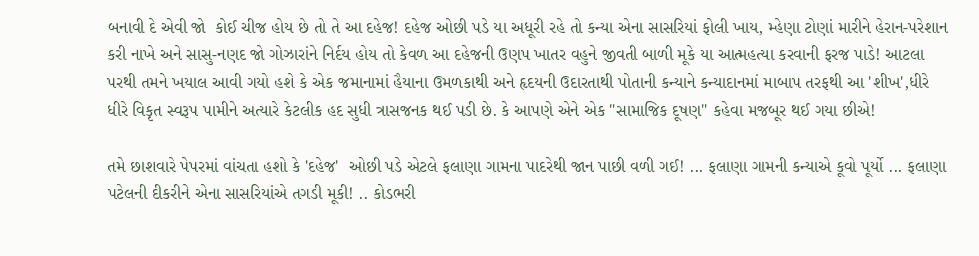બનાવી દે એવી જો  કોઈ ચીજ હોય છે તો તે આ દહેજ! દહેજ ઓછી પડે યા અધૂરી રહે તો કન્યા એના સાસરિયાં ફોલી ખાય, મ્હેણા ટોણાં મારીને હેરાન-પરેશાન કરી નાખે અને સાસુ-નણદ જો ગોઝારાંને નિર્દય હોય તો કેવળ આ દહેજની ઉણપ ખાતર વહુને જીવતી બાળી મૂકે યા આત્મહત્યા કરવાની ફરજ પાડે! આટલા પરથી તમને ખયાલ આવી ગયો હશે કે એક જમાનામાં હૈયાના ઉમળકાથી અને હૃદયની ઉદારતાથી પોતાની કન્યાને કન્યાદાનમાં માબાપ તરફથી આ 'શીખ',ધીરે ધીરે વિકૃત સ્વરૂપ પામીને અત્યારે કેટલીક હદ સુધી ત્રાસજનક થઈ પડી છે. કે આપણે એને એક "સામાજિક દૂષણ" કહેવા મજબૂર થઈ ગયા છીએ!

તમે છાશવારે પેપરમાં વાંચતા હશો કે 'દહેજ'  ઓછી પડે એટલે ફલાણા ગામના પાદરેથી જાન પાછી વળી ગઈ! ... ફલાણા ગામની કન્યાએ કૂવો પૂર્યો ... ફલાણા પટેલની દીકરીને એના સાસરિયાંએ તગડી મૂકી! .. કોડભરી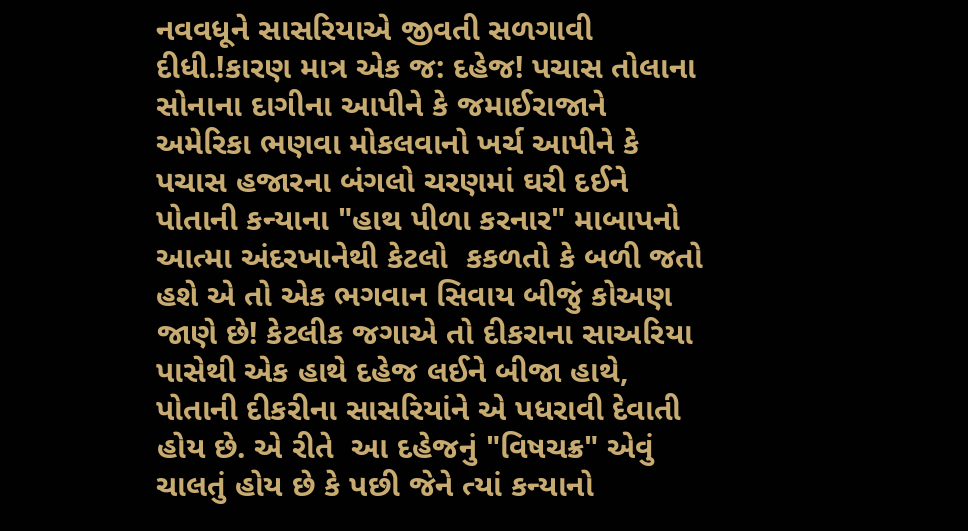નવવધૂને સાસરિયાએ જીવતી સળગાવી દીધી.!કારણ માત્ર એક જ: દહેજ! પચાસ તોલાના સોનાના દાગીના આપીને કે જમાઈરાજાને અમેરિકા ભણવા મોકલવાનો ખર્ચ આપીને કે પચાસ હજારના બંગલો ચરણમાં ઘરી દઈને પોતાની કન્યાના "હાથ પીળા કરનાર" માબાપનો આત્મા અંદરખાનેથી કેટલો  કકળતો કે બળી જતો હશે એ તો એક ભગવાન સિવાય બીજું કોઅણ જાણે છે! કેટલીક જગાએ તો દીકરાના સાઅરિયા પાસેથી એક હાથે દહેજ લઈને બીજા હાથે, પોતાની દીકરીના સાસરિયાંને એ પધરાવી દેવાતી હોય છે. એ રીતે  આ દહેજનું "વિષચક્ર" એવું ચાલતું હોય છે કે પછી જેને ત્યાં કન્યાનો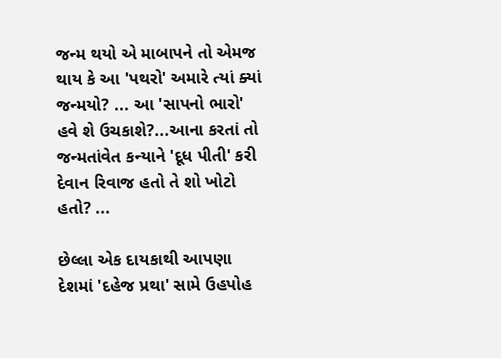જન્મ થયો એ માબાપને તો એમજ  થાય કે આ 'પથરો' અમારે ત્યાં ક્યાં જન્મયો? ... આ 'સાપનો ભારો' હવે શે ઉચકાશે?...આના કરતાં તો જન્મતાંવેત કન્યાને 'દૂધ પીતી' કરી દેવાન રિવાજ હતો તે શો ખોટો હતો? ...

છેલ્લા એક દાયકાથી આપણા દેશમાં 'દહેજ પ્રથા' સામે ઉહપોહ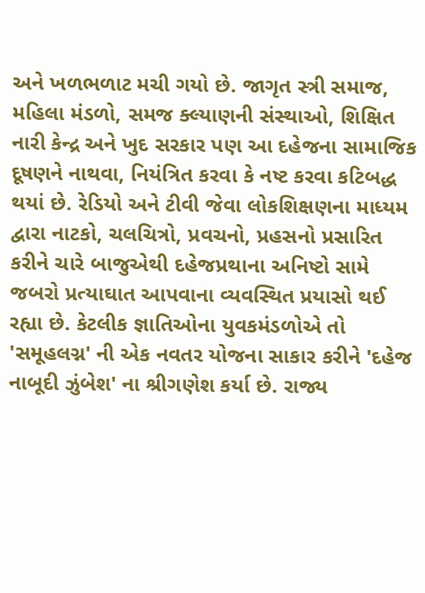અને ખળભળાટ મચી ગયો છે. જાગૃત સ્ત્રી સમાજ, મહિલા મંડળો, સમજ ક્લ્યાણની સંસ્થાઓ, શિક્ષિત નારી કેન્દ્ર અને ખુદ સરકાર પણ આ દહેજના સામાજિક દૂષણને નાથવા, નિયંત્રિત કરવા કે નષ્ટ કરવા કટિબદ્ધ થયાં છે. રેડિયો અને ટીવી જેવા લોકશિક્ષણના માધ્યમ દ્વારા નાટકો, ચલચિત્રો, પ્રવચનો, પ્રહસનો પ્રસારિત કરીને ચારે બાજુએથી દહેજપ્રથાના અનિષ્ટો સામે જબરો પ્રત્યાઘાત આપવાના વ્યવસ્થિત પ્રયાસો થઈ રહ્યા છે. કેટલીક જ્ઞાતિઓના યુવકમંડળોએ તો 'સમૂહલગ્ન' ની એક નવતર યોજના સાકાર કરીને 'દહેજ નાબૂદી ઝુંબેશ' ના શ્રીગણેશ કર્યા છે. રાજ્ય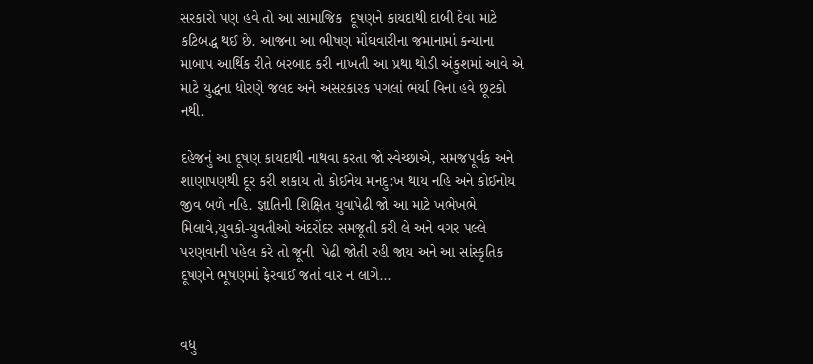સરકારો પણ હવે તો આ સામાજિક  દૂષણને કાયદાથી દાબી દેવા માટે કટિબદ્ધ થઈ છે. આજના આ ભીષણ મોંઘવારીના જમાનામાં કન્યાના માબાપ આર્થિક રીતે બરબાદ કરી નાખતી આ પ્રથા થોડી અંકુશમાં આવે એ માટે યુદ્ધના ધોરણે જલદ અને અસરકારક પગલાં ભર્યા વિના હવે છૂટકો નથી.

દહેજનું આ દૂષણ કાયદાથી નાથવા કરતા જો સ્વેચ્છાએ, સમજપૂર્વક અને શાણાપણથી દૂર કરી શકાય તો કોઈનેય મનદુ:ખ થાય નહિ અને કોઈનોય જીવ બળે નહિ. જ્ઞાતિની શિક્ષિત યુવાપેઢી જો આ માટે ખભેખભે મિલાવે,યુવકો-યુવતીઓ અંદરોંદર સમજૂતી કરી લે અને વગર પલ્લે પરણવાની પહેલ કરે તો જૂની  પેઢી જોતી રહી જાય અને આ સાંસ્કૃતિક દૂષણને ભૂષણમાં ફેરવાઈ જતાં વાર ન લાગે...


વધુ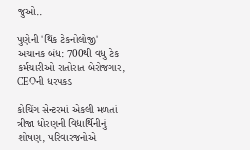જુઓ..

પુણેની 'થિંક ટેકનોલોજી' અચાનક બંધ: 700થી વધુ ટેક કર્મચારીઓ રાતોરાત બેરોજગાર, CEOની ધરપકડ

કોચિંગ સેન્ટરમાં એકલી મળતાં ત્રીજા ધોરણની વિદ્યાર્થિનીનું શોષણ, પરિવારજનોએ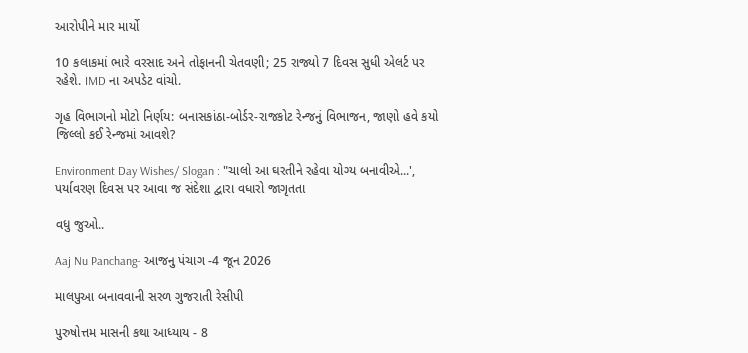આરોપીને માર માર્યો

10 કલાકમાં ભારે વરસાદ અને તોફાનની ચેતવણી; 25 રાજ્યો 7 દિવસ સુધી એલર્ટ પર રહેશે. IMD ના અપડેટ વાંચો.

ગૃહ વિભાગનો મોટો નિર્ણય: બનાસકાંઠા-બોર્ડર-રાજકોટ રેન્જનું વિભાજન, જાણો હવે કયો જિલ્લો કઈ રેન્જમાં આવશે?

Environment Day Wishes/ Slogan : "ચાલો આ ઘરતીને રહેવા યોગ્ય બનાવીએ...', પર્યાવરણ દિવસ પર આવા જ સંદેશા દ્વારા વધારો જાગૃતતા

વધુ જુઓ..

Aaj Nu Panchang- આજનુ પંચાગ -4 જૂન 2026

માલપુઆ બનાવવાની સરળ ગુજરાતી રેસીપી

પુરુષોત્તમ માસની કથા આધ્યાય - 8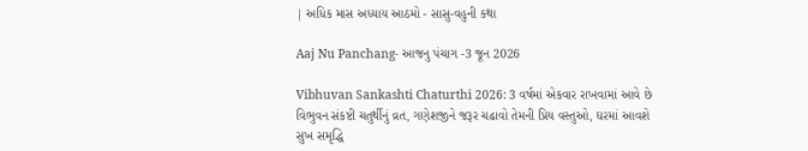| અધિક માસ અધ્યાય આઠમો - સાસુ-વહુની કથા

Aaj Nu Panchang- આજનુ પંચાગ -3 જૂન 2026

Vibhuvan Sankashti Chaturthi 2026: 3 વર્ષમાં એકવાર રાખવામાં આવે છે વિભુવન સંકષ્ટી ચતુર્થીનું વ્રત, ગણેશજીને જરૂર ચઢાવો તેમની પ્રિય વસ્તુઓ, ઘરમાં આવશે સુખ સમૃદ્ધિ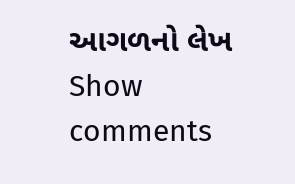આગળનો લેખ
Show comments